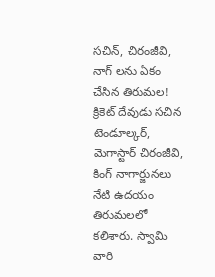సచిన్, చిరంజీవి, నాగ్ లను ఏకం చేసిన తిరుమల!
క్రికెట్ దేవుడు సచిన టెండూల్కర్, మెగాస్టార్ చిరంజీవి, కింగ్ నాగార్జునలు నేటి ఉదయం తిరుమలలో కలిశారు. స్వామి వారి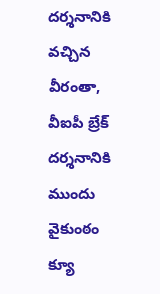దర్శనానికి వచ్చిన వీరంతా, వీఐపీ బ్రేక్ దర్శనానికి ముందు వైకుంఠం క్యూ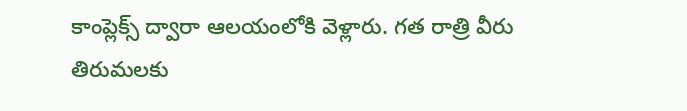కాంప్లెక్స్ ద్వారా ఆలయంలోకి వెళ్లారు. గత రాత్రి వీరు తిరుమలకు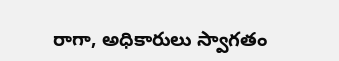రాగా, అధికారులు స్వాగతం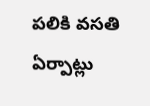పలికి వసతి ఏర్పాట్లు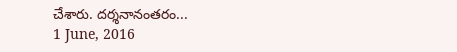చేశారు. దర్శనానంతరం...
1 June, 2016